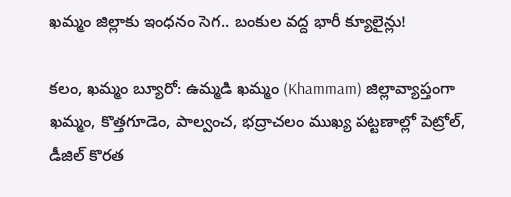ఖమ్మం జిల్లాకు ఇంధనం సెగ.. బంకుల వద్ద భారీ క్యూలైన్లు!

కలం, ఖమ్మం బ్యూరో: ఉమ్మడి ఖమ్మం (Khammam) జిల్లావ్యాప్తంగా ఖమ్మం, కొత్తగూడెం, పాల్వంచ, భద్రాచలం ముఖ్య పట్టణాల్లో పెట్రోల్, డీజిల్ కొరత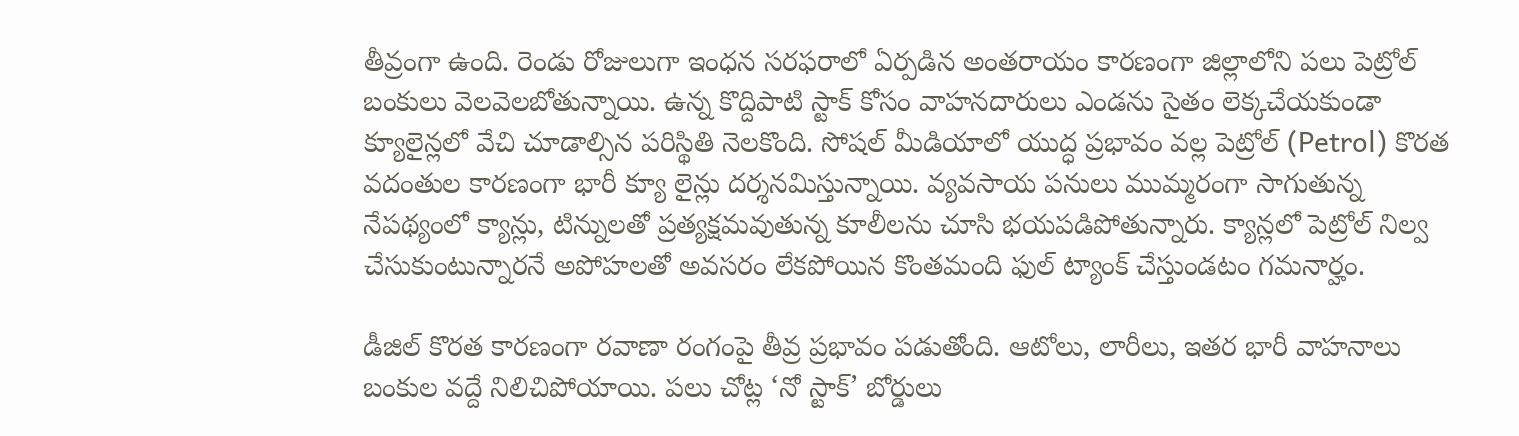తీవ్రంగా ఉంది. రెండు రోజులుగా ఇంధన సరఫరాలో ఏర్పడిన అంతరాయం కారణంగా జిల్లాలోని పలు పెట్రోల్ బంకులు వెలవెలబోతున్నాయి. ఉన్న కొద్దిపాటి స్టాక్ కోసం వాహనదారులు ఎండను సైతం లెక్కచేయకుండా క్యూలైన్లలో వేచి చూడాల్సిన పరిస్థితి నెలకొంది. సోషల్ మీడియాలో యుద్ధ ప్రభావం వల్ల పెట్రోల్ (Petrol) కొరత వదంతుల కారణంగా భారీ క్యూ లైన్లు దర్శనమిస్తున్నాయి. వ్యవసాయ పనులు ముమ్మరంగా సాగుతున్న నేపథ్యంలో క్యాన్లు, టిన్నులతో ప్రత్యక్షమవుతున్న కూలీలను చూసి భయపడిపోతున్నారు. క్యాన్లలో పెట్రోల్ నిల్వ చేసుకుంటున్నారనే అపోహలతో అవసరం లేకపోయిన కొంతమంది ఫుల్ ట్యాంక్ చేస్తుండటం గమనార్హం.

డీజిల్ కొరత కారణంగా రవాణా రంగంపై తీవ్ర ప్రభావం పడుతోంది. ఆటోలు, లారీలు, ఇతర భారీ వాహనాలు బంకుల వద్దే నిలిచిపోయాయి. పలు చోట్ల ‘నో స్టాక్’ బోర్డులు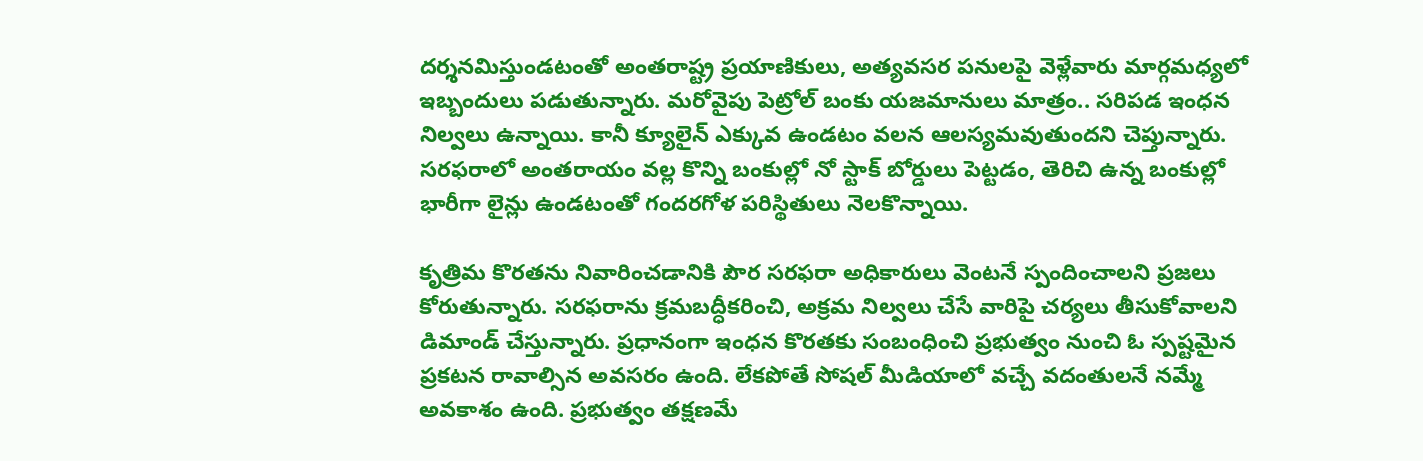దర్శనమిస్తుండటంతో అంతరాష్ట్ర ప్రయాణికులు, అత్యవసర పనులపై వెళ్లేవారు మార్గమధ్యలో ఇబ్బందులు పడుతున్నారు. మరోవైపు పెట్రోల్ బంకు యజమానులు మాత్రం.. సరిపడ ఇంధన నిల్వలు ఉన్నాయి. కానీ క్యూలైన్ ఎక్కువ ఉండటం వలన ఆలస్యమవుతుందని చెప్తున్నారు. సరఫరాలో అంతరాయం వల్ల కొన్ని బంకుల్లో నో స్టాక్ బోర్డులు పెట్టడం, తెరిచి ఉన్న బంకుల్లో భారీగా లైన్లు ఉండటంతో గందరగోళ పరిస్థితులు నెలకొన్నాయి.

కృత్రిమ కొరతను నివారించడానికి పౌర సరఫరా అధికారులు వెంటనే స్పందించాలని ప్రజలు కోరుతున్నారు. సరఫరాను క్రమబద్ధీకరించి, అక్రమ నిల్వలు చేసే వారిపై చర్యలు తీసుకోవాలని డిమాండ్ చేస్తున్నారు. ప్రధానంగా ఇంధన కొరతకు సంబంధించి ప్రభుత్వం నుంచి ఓ స్పష్టమైన ప్రకటన రావాల్సిన అవసరం ఉంది. లేకపోతే సోషల్ మీడియాలో వచ్చే వదంతులనే నమ్మే అవకాశం ఉంది. ప్రభుత్వం తక్షణమే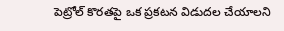పెట్రోల్ కొరతపై ఒక ప్రకటన విడుదల చేయాలని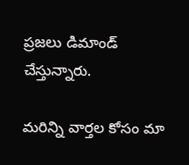ప్రజలు డిమాండ్ చేస్తున్నారు.

మ‌రిన్ని వార్త‌ల కోసం మా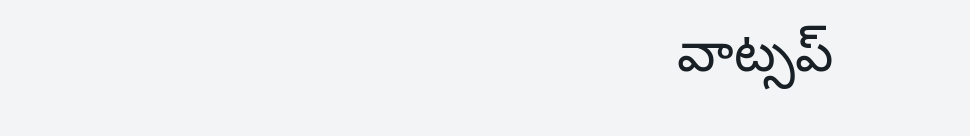వాట్స‌ప్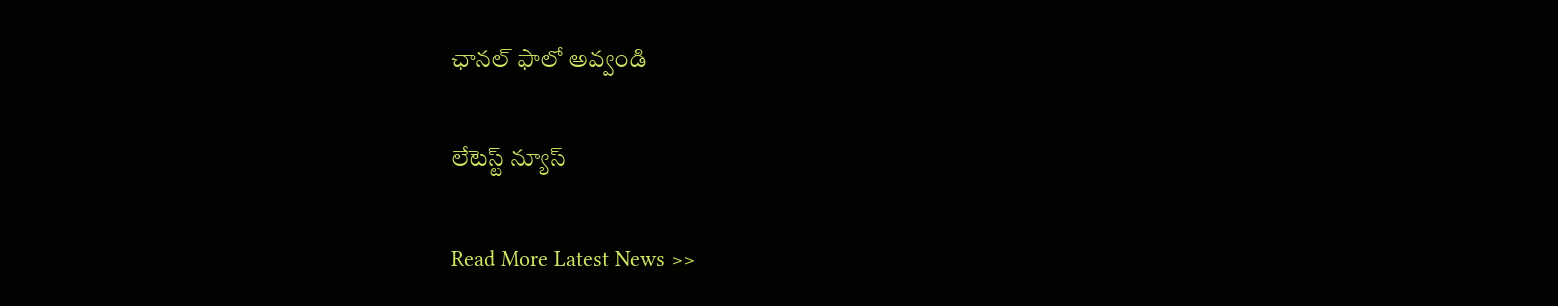ఛాన‌ల్ ఫాలో అవ్వండి

లేటెస్ట్ న్యూస్‌

Read More Latest News >>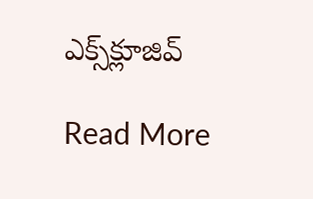ఎక్స్‌క్లూజివ్‌

Read More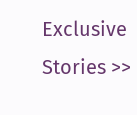Exclusive Stories >>